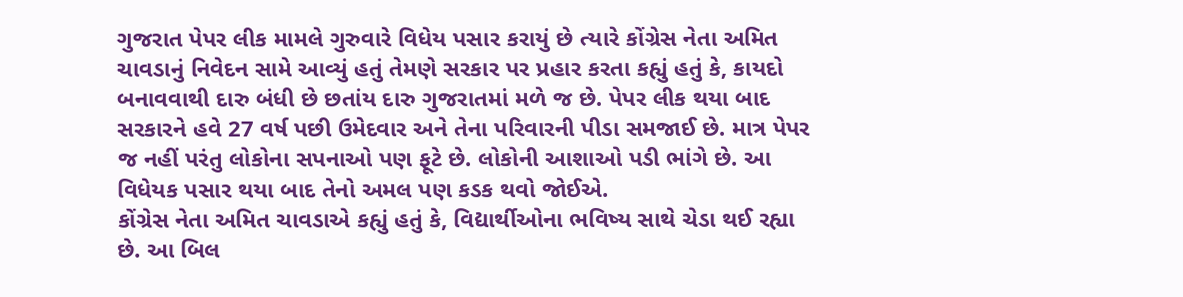ગુજરાત પેપર લીક મામલે ગુરુવારે વિધેય પસાર કરાયું છે ત્યારે કોંગ્રેસ નેતા અમિત ચાવડાનું નિવેદન સામે આવ્યું હતું તેમણે સરકાર પર પ્રહાર કરતા કહ્યું હતું કે, કાયદો બનાવવાથી દારુ બંધી છે છતાંય દારુ ગુજરાતમાં મળે જ છે. પેપર લીક થયા બાદ સરકારને હવે 27 વર્ષ પછી ઉમેદવાર અને તેના પરિવારની પીડા સમજાઈ છે. માત્ર પેપર જ નહીં પરંતુ લોકોના સપનાઓ પણ ફૂટે છે. લોકોની આશાઓ પડી ભાંગે છે. આ વિધેયક પસાર થયા બાદ તેનો અમલ પણ કડક થવો જોઈએ.
કોંગ્રેસ નેતા અમિત ચાવડાએ કહ્યું હતું કે, વિદ્યાર્થીઓના ભવિષ્ય સાથે ચેડા થઈ રહ્યા છે. આ બિલ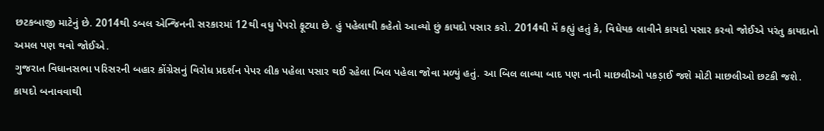છટકબાજી માટેનું છે. 2014થી ડબલ એન્જિનની સરકારમાં 12થી વધુ પેપરો ફૂટ્યા છે. હું પહેલાથી કહેતો આવ્યો છું કાયદો પસાર કરો. 2014થી મેં કહ્યું હતું કે, વિધેયક લાવીને કાયદો પસાર કરવો જોઈએ પરંતુ કાયદાનો અમલ પણ થવો જોઈએ.
ગુજરાત વિધાનસભા પરિસરની બહાર કોંગ્રેસનું વિરોધ પ્રદર્શન પેપર લીક પહેલા પસાર થઈ રહેલા બિલ પહેલા જોવા મળ્યું હતું. આ બિલ લાવ્યા બાદ પણ નાની માછલીઓ પકડ઼ાઈ જશે મોટી માછલીઓ છટકી જશે. કાયદો બનાવવાથી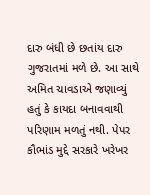દારુ બંધી છે છતાંય દારુ ગુજરાતમાં મળે છે. આ સાથે અમિત ચાવડાએ જણાવ્યું હતું કે કાયદા બનાવવાથી પરિણામ મળતું નથી. પેપર કૌભાંડ મુદ્દે સરકારે ખરેખર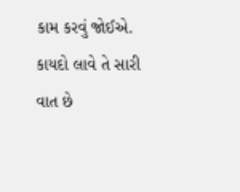કામ કરવું જોઈએ. કાયદો લાવે તે સારી વાત છે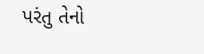પરંતુ તેનો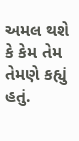અમલ થશે કે કેમ તેમ તેમણે કહ્યું હતું.